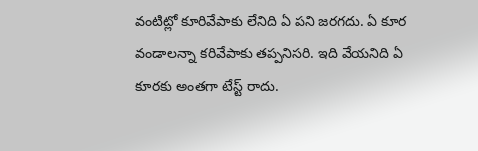వంటిట్లో కూరివేపాకు లేనిది ఏ పని జరగదు. ఏ కూర వండాలన్నా కరివేపాకు తప్పనిసరి. ఇది వేయనిది ఏ కూరకు అంతగా టేస్ట్ రాదు.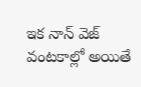ఇక నాన్ వెజ్ వంటకాల్లో అయితే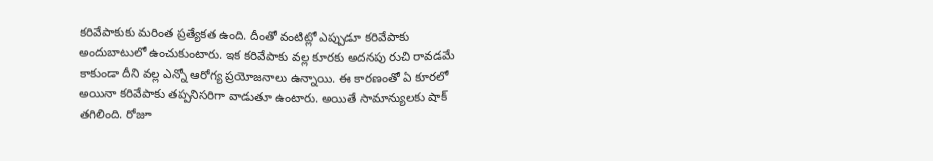కరివేపాకుకు మరింత ప్రత్యేకత ఉంది. దీంతో వంటిట్లో ఎప్పుడూ కరివేపాకు అందుబాటులో ఉంచుకుంటారు. ఇక కరివేపాకు వల్ల కూరకు అదనపు రుచి రావడమే కాకుండా దీని వల్ల ఎన్నో ఆరోగ్య ప్రయోజనాలు ఉన్నాయి. ఈ కారణంతో ఏ కూరలో అయినా కరివేపాకు తప్పనిసరిగా వాడుతూ ఉంటారు. అయితే సామాన్యులకు షాక్ తగిలింది. రోజూ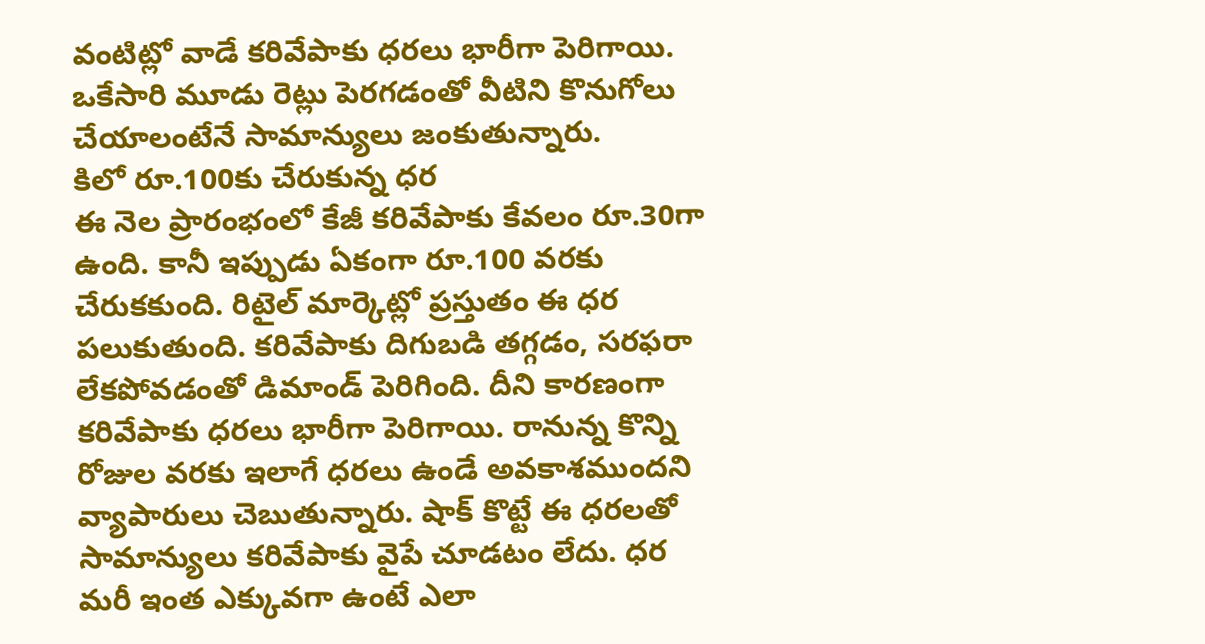వంటిట్లో వాడే కరివేపాకు ధరలు భారీగా పెరిగాయి. ఒకేసారి మూడు రెట్లు పెరగడంతో వీటిని కొనుగోలు చేయాలంటేనే సామాన్యులు జంకుతున్నారు.
కిలో రూ.100కు చేరుకున్న ధర
ఈ నెల ప్రారంభంలో కేజీ కరివేపాకు కేవలం రూ.30గా ఉంది. కానీ ఇప్పుడు ఏకంగా రూ.100 వరకు చేరుకకుంది. రిటైల్ మార్కెట్లో ప్రస్తుతం ఈ ధర పలుకుతుంది. కరివేపాకు దిగుబడి తగ్గడం, సరఫరా లేకపోవడంతో డిమాండ్ పెరిగింది. దీని కారణంగా కరివేపాకు ధరలు భారీగా పెరిగాయి. రానున్న కొన్ని రోజుల వరకు ఇలాగే ధరలు ఉండే అవకాశముందని వ్యాపారులు చెబుతున్నారు. షాక్ కొట్టే ఈ ధరలతో సామాన్యులు కరివేపాకు వైపే చూడటం లేదు. ధర మరీ ఇంత ఎక్కువగా ఉంటే ఎలా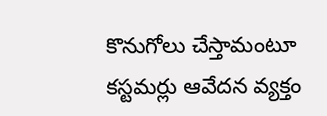కొనుగోలు చేస్తామంటూ కస్టమర్లు ఆవేదన వ్యక్తం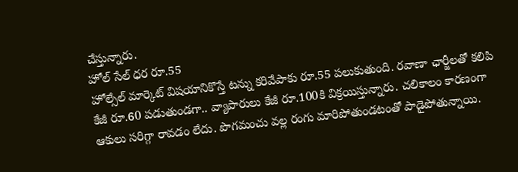చేస్తున్నారు.
హోల్ సేల్ ధర రూ.55
హోల్సేల్ మార్కెట్ విషయానికొస్తే టన్ను కరివేపాకు రూ.55 పలుకుతుంది. రవాణా ఛార్జీలతో కలిపి కేజీ రూ.60 పడుతుండగా.. వ్యాపారులు కేజీ రూ.100కి విక్రయిస్తున్నారు. చలికాలం కారణంగా ఆకులు సరిగ్గా రావడం లేదు. పొగమంచు వల్ల రంగు మారిపోతుండటంతో పాడైపోతున్నాయి.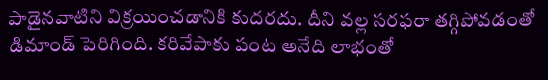పాడైనవాటిని విక్రయించడానికి కుదరదు. దీని వల్ల సరఫరా తగ్గిపోవడంతో డిమాండ్ పెరిగింది. కరివేపాకు పంట అనేది లాభంతో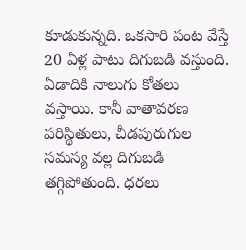కూడుకున్నది. ఒకసారి పంట వేస్తే 20 ఏళ్ల పాటు దిగుబడి వస్తుంది. ఏడాదికి నాలుగు కోతలు వస్తాయి. కానీ వాతావరణ పరిస్థితులు, చీడపురుగుల సమస్య వల్ల దిగుబడి తగ్గిపోతుంది. ధరలు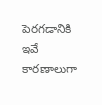పెరగడానికి ఇవే కారణాలుగా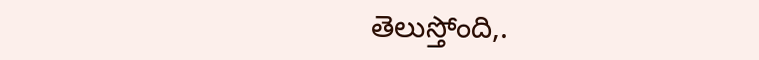తెలుస్తోంది,.